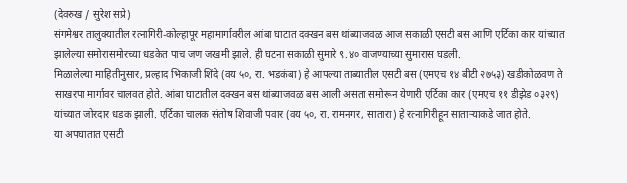(देवरुख / सुरेश सप्रे)
संगमेश्वर तालुक्यातील रत्नागिरी-कोल्हापूर महामार्गावरील आंबा घाटात दक्खन बस थांब्याजवळ आज सकाळी एसटी बस आणि एर्टिका कार यांच्यात झालेल्या समोरासमोरच्या धडकेत पाच जण जखमी झाले. ही घटना सकाळी सुमारे ९.४० वाजण्याच्या सुमारास घडली.
मिळालेल्या माहितीनुसार, प्रल्हाद भिकाजी शिंदे (वय ५०, रा. भडकंबा) हे आपल्या ताब्यातील एसटी बस (एमएच १४ बीटी २७५३) खडीकोळवण ते साखरपा मार्गावर चालवत होते. आंबा घाटातील दक्खन बस थांब्याजवळ बस आली असता समोरून येणारी एर्टिका कार (एमएच ११ डीझेड ०३२९) यांच्यात जोरदार धडक झाली. एर्टिका चालक संतोष शिवाजी पवार (वय ५०, रा. रामनगर, सातारा) हे रत्नागिरीहून साताऱ्याकडे जात होते.
या अपघातात एसटी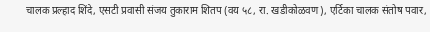चालक प्रल्हाद शिंदे, एसटी प्रवासी संजय तुकाराम शितप (वय ५८, रा. खडीकोळवण), एर्टिका चालक संतोष पवार,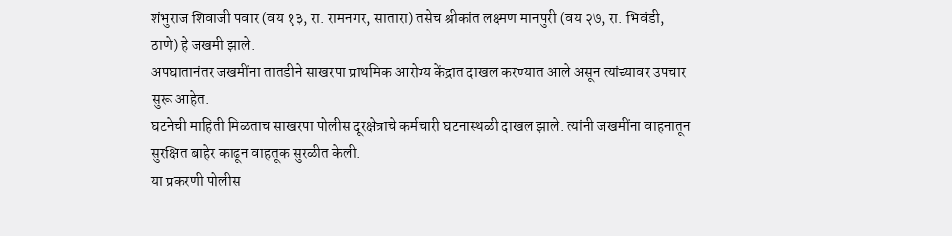शंभुराज शिवाजी पवार (वय १३, रा. रामनगर, सातारा) तसेच श्रीकांत लक्ष्मण मानपुरी (वय २७, रा. भिवंडी, ठाणे) हे जखमी झाले.
अपघातानंतर जखमींना तातडीने साखरपा प्राथमिक आरोग्य केंद्रात दाखल करण्यात आले असून त्यांच्यावर उपचार सुरू आहेत.
घटनेची माहिती मिळताच साखरपा पोलीस दूरक्षेत्राचे कर्मचारी घटनास्थळी दाखल झाले. त्यांनी जखमींना वाहनातून सुरक्षित बाहेर काढून वाहतूक सुरळीत केली.
या प्रकरणी पोलीस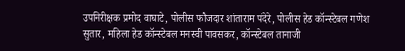उपनिरीक्षक प्रमोद वाघाटे, पोलीस फौजदार शांताराम पंदेरे, पोलीस हेड कॉन्स्टेबल गणेश सुतार, महिला हेड कॉन्स्टेबल मनस्वी पावसकर, कॉन्स्टेबल तानाजी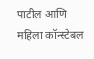पाटील आणि महिला कॉन्स्टेबल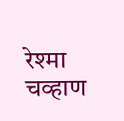रेश्मा चव्हाण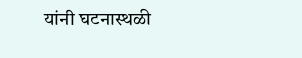यांनी घटनास्थळी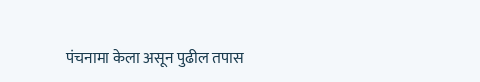पंचनामा केला असून पुढील तपास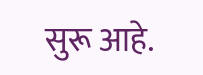सुरू आहे.